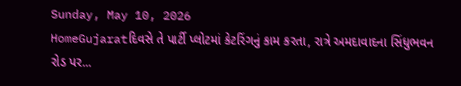Sunday, May 10, 2026
HomeGujaratદિવસે તે પાર્ટી પ્લોટમાં કેટરિંગનું કામ કરતા, રાત્રે અમદાવાદના સિંધુભવન રોડ પર...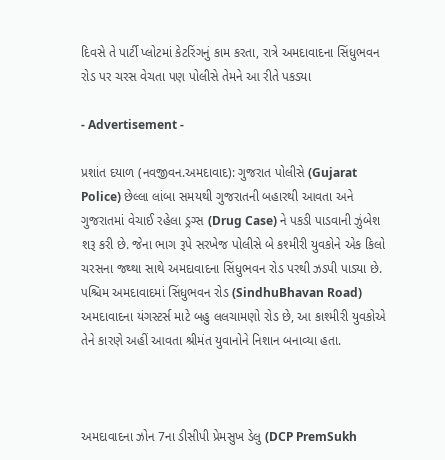દિવસે તે પાર્ટી પ્લોટમાં કેટરિંગનું કામ કરતા, રાત્રે અમદાવાદના સિંધુભવન રોડ પર ચરસ વેચતા પણ પોલીસે તેમને આ રીતે પકડ્યા

- Advertisement -

પ્રશાંત દયાળ (નવજીવન.અમદાવાદ): ગુજરાત પોલીસે (Gujarat Police) છેલ્લા લાંબા સમયથી ગુજરાતની બહારથી આવતા અને ગુજરાતમાં વેચાઈ રહેલા ડ્રગ્સ (Drug Case) ને પકડી પાડવાની ઝુંબેશ શરૂ કરી છે. જેના ભાગ રૂપે સરખેજ પોલીસે બે કશ્મીરી યુવકોને એક કિલો ચરસના જથ્થા સાથે અમદાવાદના સિંધુભવન રોડ પરથી ઝડપી પાડ્યા છે. પશ્ચિમ અમદાવાદમાં સિંધુભવન રોડ (SindhuBhavan Road) અમદાવાદના યંગસ્ટર્સ માટે બહુ લલચામણો રોડ છે, આ કાશ્મીરી યુવકોએ તેને કારણે અહીં આવતા શ્રીમંત યુવાનોને નિશાન બનાવ્યા હતા.



અમદાવાદના ઝોન 7ના ડીસીપી પ્રેમસુખ ડેલુ (DCP PremSukh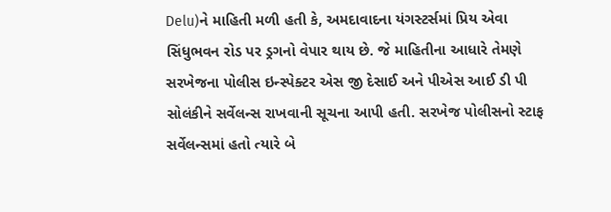Delu)ને માહિતી મળી હતી કે, અમદાવાદના યંગસ્ટર્સમાં પ્રિય એવા સિંધુભવન રોડ પર ડ્રગનો વેપાર થાય છે. જે માહિતીના આધારે તેમણે સરખેજના પોલીસ ઇન્સ્પેક્ટર એસ જી દેસાઈ અને પીએસ આઈ ડી પી સોલંકીને સર્વેલન્સ રાખવાની સૂચના આપી હતી. સરખેજ પોલીસનો સ્ટાફ સર્વેલન્સમાં હતો ત્યારે બે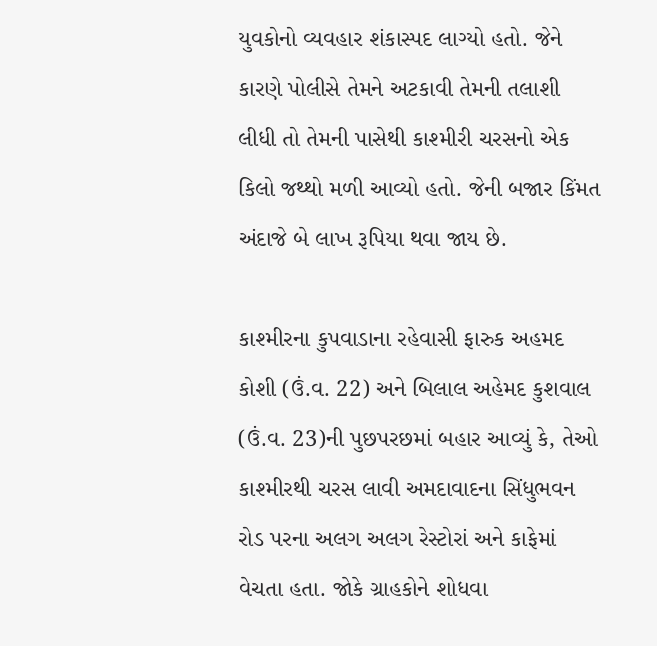યુવકોનો વ્યવહાર શંકાસ્પદ લાગ્યો હતો. જેને કારણે પોલીસે તેમને અટકાવી તેમની તલાશી લીધી તો તેમની પાસેથી કાશ્મીરી ચરસનો એક કિલો જથ્થો મળી આવ્યો હતો. જેની બજાર કિંમત અંદાજે બે લાખ રૂપિયા થવા જાય છે.

કાશ્મીરના કુપવાડાના રહેવાસી ફારુક અહમદ કોશી (ઉં.વ. 22) અને બિલાલ અહેમદ કુશવાલ (ઉં.વ. 23)ની પુછપરછમાં બહાર આવ્યું કે, તેઓ કાશ્મીરથી ચરસ લાવી અમદાવાદના સિંધુભવન રોડ પરના અલગ અલગ રેસ્ટોરાં અને કાફેમાં વેચતા હતા. જોકે ગ્રાહકોને શોધવા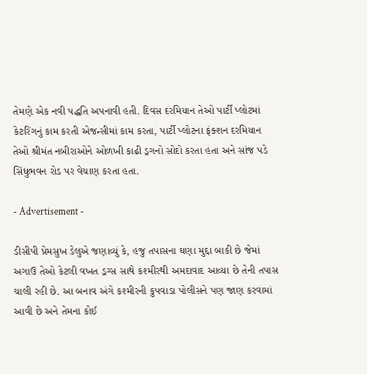તેમણે એક નવી પદ્ધતિ અપનાવી હતી. દિવસ દરમિયાન તેઓ પાર્ટી પ્લોટમાં કેટરિંગનું કામ કરતી એજન્સીમાં કામ કરતા, પાર્ટી પ્લોટના ફંક્શન દરમિયાન તેઓ શ્રીમંત નબીરાઓને ઓળખી કાઢી ડ્રગનો સોદો કરતા હતા અને સાંજ પડે સિંધુભવન રોડ પર વેચાણ કરતા હતા.

- Advertisement -

ડીસીપી પ્રેમસુખ ડેલુએ જણાવ્યું કે, હજુ તપાસના ઘણા મુદ્દા બાકી છે જેમાં અગાઉ તેઓ કેટલી વખત ડ્રગ્સ સાથે કશ્મીરથી અમદાવાદ આવ્યા છે તેની તપાસ ચાલી રહી છે. આ બનાવ અંગે કશ્મીરની કુપવાડા પોલીસને પણ જાણ કરવામાં આવી છે અને તેમના કોઈ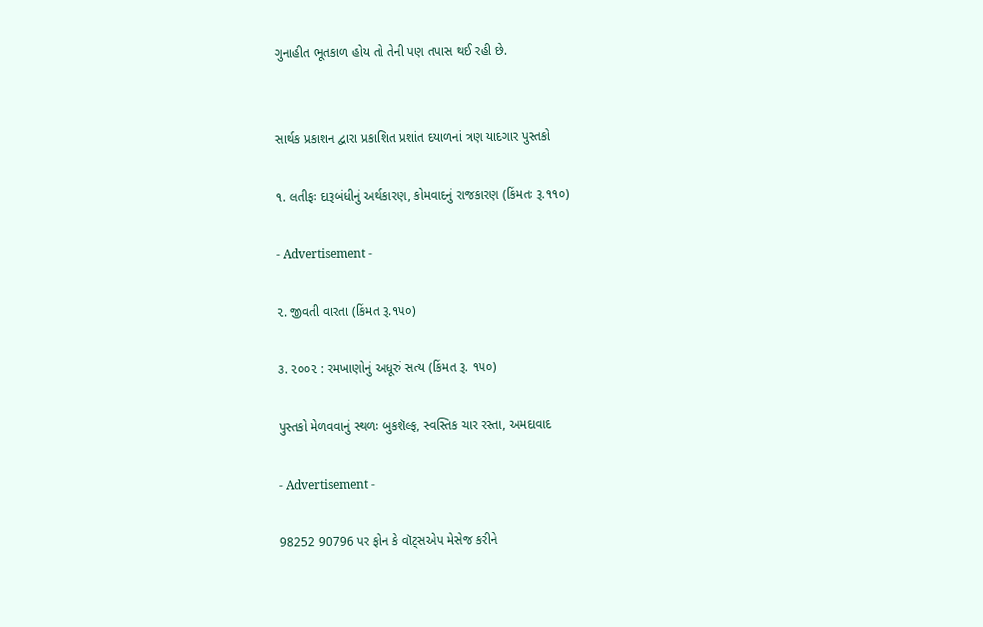ગુનાહીત ભૂતકાળ હોય તો તેની પણ તપાસ થઈ રહી છે.


સાર્થક પ્રકાશન દ્વારા પ્રકાશિત પ્રશાંત દયાળનાં ત્રણ યાદગાર પુસ્તકો

૧. લતીફઃ દારૂબંધીનું અર્થકારણ, કોમવાદનું રાજકારણ (કિંમતઃ રૂ.૧૧૦)

- Advertisement -

૨. જીવતી વારતા (કિંમત રૂ.૧૫૦)

૩. ૨૦૦૨ : રમખાણોનું અધૂરું સત્ય (કિંમત રૂ. ૧૫૦)

પુસ્તકો મેળવવાનું સ્થળઃ બુકશૅલ્ફ, સ્વસ્તિક ચાર રસ્તા, અમદાવાદ

- Advertisement -

98252 90796 પર ફોન કે વૉટ્સએપ મેસેજ કરીને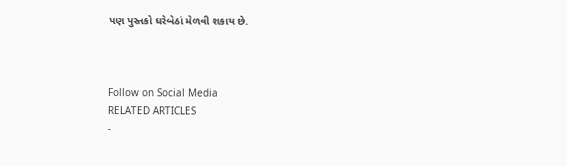પણ પુસ્તકો ઘરેબેઠાં મેળવી શકાય છે.



Follow on Social Media
RELATED ARTICLES
-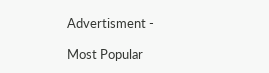Advertisment -

Most Popular